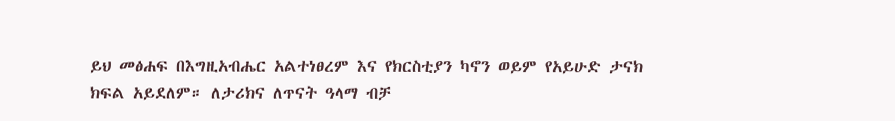ይህ መፅሐፍ በእግዚአብሔር አልተነፀረም እና የክርስቲያን ካኖን ወይም የአይሁድ ታናክ ክፍል አይደለም። ለታሪክና ለጥናት ዓላማ ብቻ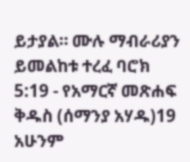ይታያል። ሙሉ ማብራሪያን ይመልከቱ ተረፈ ባሮክ 5:19 - የአማርኛ መጽሐፍ ቅዱስ (ሰማንያ አሃዱ)19 አሁንም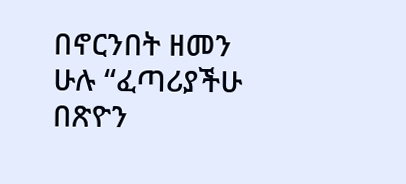በኖርንበት ዘመን ሁሉ “ፈጣሪያችሁ በጽዮን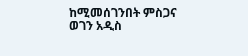ከሚመሰገንበት ምስጋና ወገን አዲስ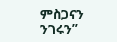ምስጋናን ንገሩን”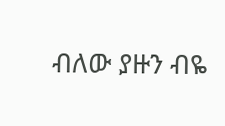ብለው ያዙን ብዬ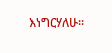እነግርሃለሁ።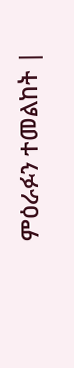ምዕራፉን ተመልከት |